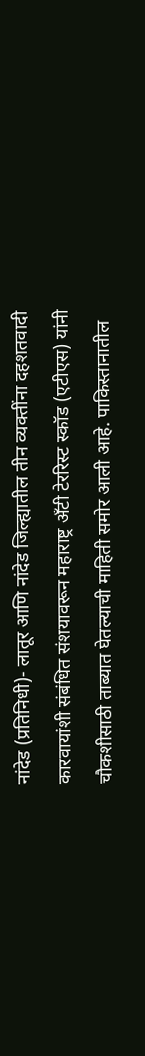नांदेड (प्रतिनिधी)- लातूर आणि नांदेड जिल्ह्यातील तीन व्यक्तींना दहशतवादी कारवायांशी संबंधित संशयावरून महाराष्ट्र अँटी टेररिस्ट स्कॉड (एटीएस) यांनी चौकशीसाठी ताब्यात घेतल्याची माहिती समोर आली आहे. पाकिस्तानातील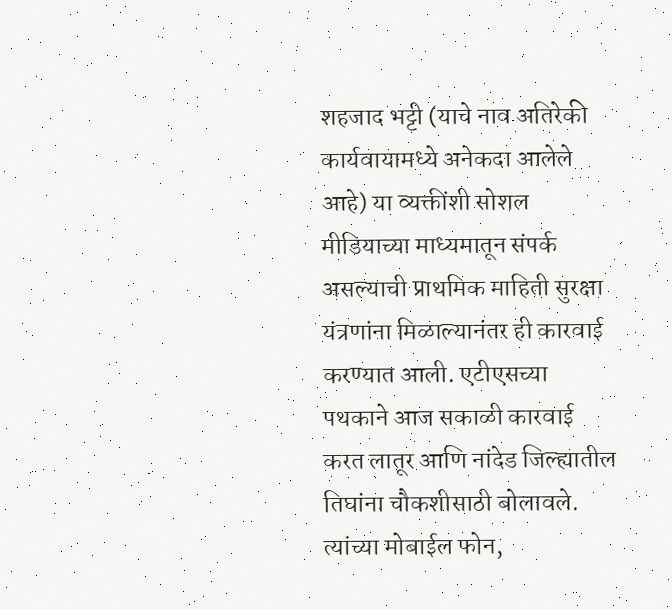शहजाद भट्टी (याचे नाव अतिरेकी कार्यवायामध्ये अनेकदा आलेले आहे) या व्यक्तींशी सोशल मीडियाच्या माध्यमातून संपर्क असल्याची प्राथमिक माहिती सुरक्षा यंत्रणांना मिळाल्यानंतर ही कारवाई करण्यात आली. एटीएसच्या पथकाने आज सकाळी कारवाई करत लातूर आणि नांदेड जिल्ह्यातील तिघांना चौकशीसाठी बोलावले. त्यांच्या मोबाईल फोन,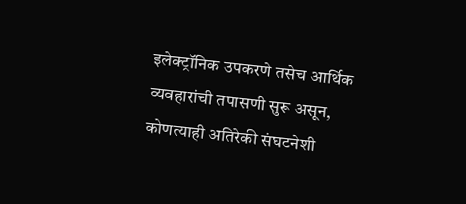इलेक्ट्रॉनिक उपकरणे तसेच आर्थिक व्यवहारांची तपासणी सुरू असून, कोणत्याही अतिरेकी संघटनेशी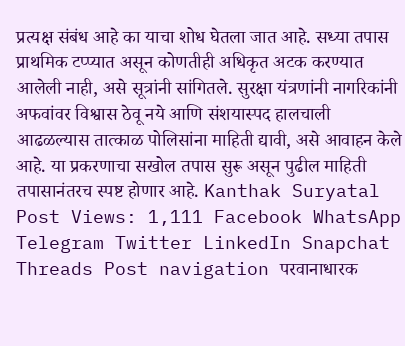प्रत्यक्ष संबंध आहे का याचा शोध घेतला जात आहे. सध्या तपास प्राथमिक टप्प्यात असून कोणतीही अधिकृत अटक करण्यात आलेली नाही, असे सूत्रांनी सांगितले. सुरक्षा यंत्रणांनी नागरिकांनी अफवांवर विश्वास ठेवू नये आणि संशयास्पद हालचाली आढळल्यास तात्काळ पोलिसांना माहिती द्यावी, असे आवाहन केले आहे. या प्रकरणाचा सखोल तपास सुरू असून पुढील माहिती तपासानंतरच स्पष्ट होणार आहे. Kanthak Suryatal Post Views: 1,111 Facebook WhatsApp Telegram Twitter LinkedIn Snapchat Threads Post navigation परवानाधारक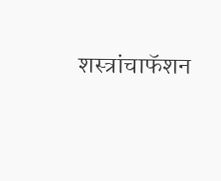शस्त्रांचाफॅशन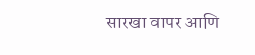सारखा वापर आणि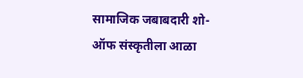सामाजिक जबाबदारी शो-ऑफ संस्कृतीला आळा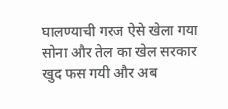घालण्याची गरज ऐसे खेला गया सोना और तेल का खेल सरकार खुद फस गयी और अब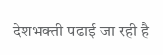देशभक्ती पढाई जा रही है